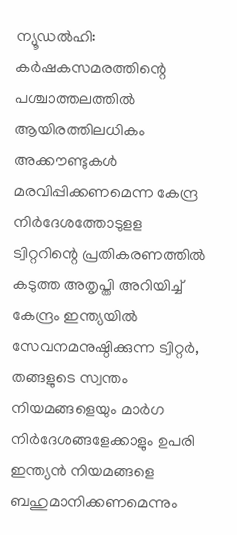ന്യൂഡൽഹി: കർഷകസമരത്തിന്റെ പശ്ചാത്തലത്തിൽ ആയിരത്തിലധികം അക്കൗണ്ടുകൾ മരവിപ്പിക്കണമെന്ന കേന്ദ്ര നിർദേശത്തോടുളള ട്വിറ്ററിന്റെ പ്രതികരണത്തിൽ കടുത്ത അതൃപ്തി അറിയിച്ച് കേന്ദ്രം ഇന്ത്യയിൽ സേവനമനുഷ്ഠിക്കുന്ന ട്വിറ്റർ, തങ്ങളുടെ സ്വന്തം നിയമങ്ങളെയും മാർഗ നിർദേശങ്ങളേക്കാളും ഉപരി ഇന്ത്യൻ നിയമങ്ങളെ ബഹുമാനിക്കണമെന്നും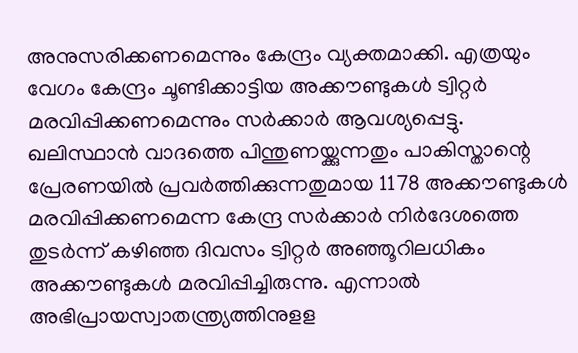അനുസരിക്കണമെന്നും കേന്ദ്രം വ്യക്തമാക്കി. എത്രയും വേഗം കേന്ദ്രം ചൂണ്ടിക്കാട്ടിയ അക്കൗണ്ടുകൾ ട്വിറ്റർ മരവിപ്പിക്കണമെന്നും സർക്കാർ ആവശ്യപ്പെട്ടു. ഖലിസ്ഥാൻ വാദത്തെ പിന്തുണയ്ക്കുന്നതും പാകിസ്താന്റെ പ്രേരണയിൽ പ്രവർത്തിക്കുന്നതുമായ 1178 അക്കൗണ്ടുകൾ മരവിപ്പിക്കണമെന്ന കേന്ദ്ര സർക്കാർ നിർദേശത്തെ തുടർന്ന് കഴിഞ്ഞ ദിവസം ട്വിറ്റർ അഞ്ഞൂറിലധികം അക്കൗണ്ടുകൾ മരവിപ്പിച്ചിരുന്നു. എന്നാൽ അഭിപ്രായസ്വാതന്ത്ര്യത്തിനുളള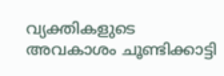വ്യക്തികളുടെ അവകാശം ചൂണ്ടിക്കാട്ടി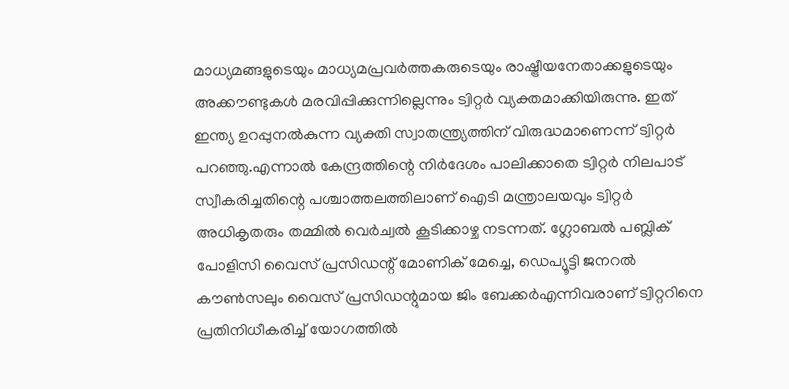മാധ്യമങ്ങളുടെയും മാധ്യമപ്രവർത്തകരുടെയും രാഷ്ട്രീയനേതാക്കളുടെയും അക്കൗണ്ടുകൾ മരവിപ്പിക്കുന്നില്ലെന്നും ട്വിറ്റർ വ്യക്തമാക്കിയിരുന്നു. ഇത് ഇന്ത്യ ഉറപ്പുനൽകുന്ന വ്യക്തി സ്വാതന്ത്ര്യത്തിന് വിരുദ്ധമാണെന്ന് ട്വിറ്റർ പറഞ്ഞു.എന്നാൽ കേന്ദ്രത്തിന്റെ നിർദേശം പാലിക്കാതെ ട്വിറ്റർ നിലപാട് സ്വീകരിച്ചതിന്റെ പശ്ചാത്തലത്തിലാണ് ഐടി മന്ത്രാലയവും ട്വിറ്റർ അധികൃതരും തമ്മിൽ വെർച്വൽ കൂടിക്കാഴ്ച നടന്നത്. ഗ്ലോബൽ പബ്ലിക് പോളിസി വൈസ് പ്രസിഡന്റ് മോണിക് മേച്ചെ, ഡെപ്യൂട്ടി ജനറൽ കൗൺസലും വൈസ് പ്രസിഡന്റുമായ ജിം ബേക്കർഎന്നിവരാണ് ട്വിറ്ററിനെ പ്രതിനിധീകരിച്ച് യോഗത്തിൽ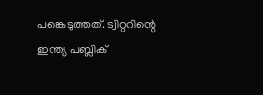പങ്കെടുത്തത്. ട്വിറ്ററിന്റെ ഇന്ത്യ പബ്ലിക്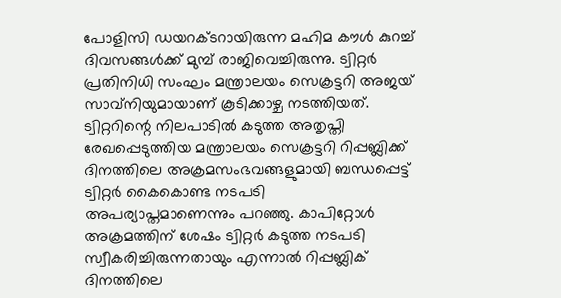പോളിസി ഡയറക്ടറായിരുന്ന മഹിമ കൗൾ കുറച്ച് ദിവസങ്ങൾക്ക് മുമ്പ് രാജിവെച്ചിരുന്നു. ട്വിറ്റർ പ്രതിനിധി സംഘം മന്ത്രാലയം സെക്രട്ടറി അജയ് സാവ്നിയുമായാണ് കൂടിക്കാഴ്ച നടത്തിയത്. ട്വിറ്ററിന്റെ നിലപാടിൽ കടുത്ത അതൃപ്തി രേഖപ്പെടുത്തിയ മന്ത്രാലയം സെക്രട്ടറി റിപ്പബ്ലിക്ക് ദിനത്തിലെ അക്രമസംഭവങ്ങളുമായി ബന്ധപ്പെട്ട് ട്വിറ്റർ കൈകൊണ്ട നടപടി അപര്യാപ്തമാണെന്നും പറഞ്ഞു. കാപിറ്റോൾ അക്രമത്തിന് ശേഷം ട്വിറ്റർ കടുത്ത നടപടി സ്വീകരിച്ചിരുന്നതായും എന്നാൽ റിപ്പബ്ലിക് ദിനത്തിലെ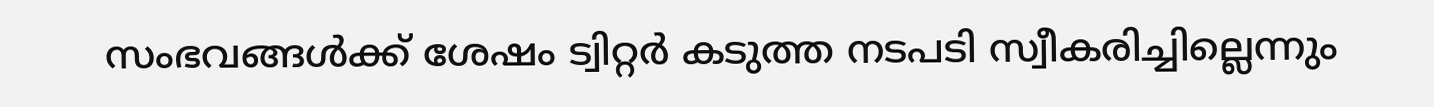സംഭവങ്ങൾക്ക് ശേഷം ട്വിറ്റർ കടുത്ത നടപടി സ്വീകരിച്ചില്ലെന്നും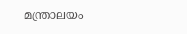മന്ത്രാലയം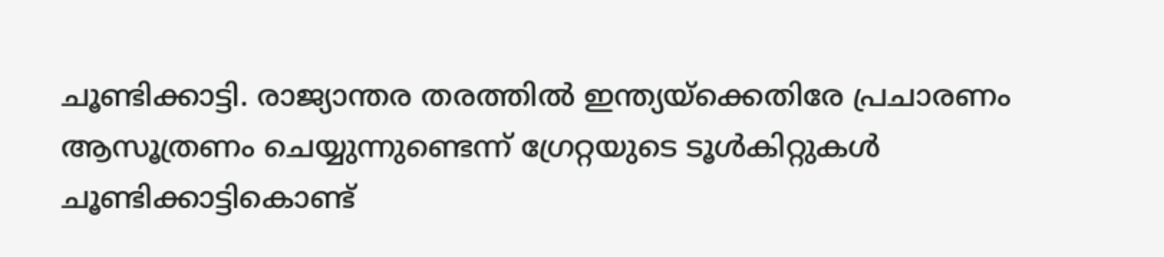ചൂണ്ടിക്കാട്ടി. രാജ്യാന്തര തരത്തിൽ ഇന്ത്യയ്ക്കെതിരേ പ്രചാരണം ആസൂത്രണം ചെയ്യുന്നുണ്ടെന്ന് ഗ്രേറ്റയുടെ ടൂൾകിറ്റുകൾ ചൂണ്ടിക്കാട്ടികൊണ്ട്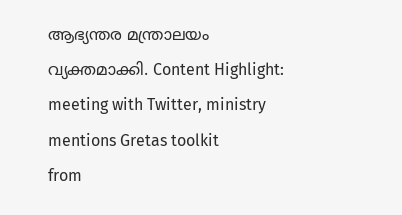ആഭ്യന്തര മന്ത്രാലയം വ്യക്തമാക്കി. Content Highlight: meeting with Twitter, ministry mentions Gretas toolkit
from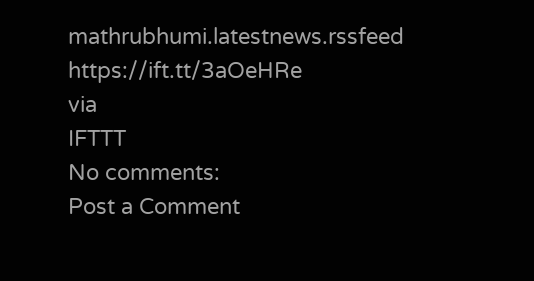mathrubhumi.latestnews.rssfeed https://ift.tt/3aOeHRe
via
IFTTT
No comments:
Post a Comment